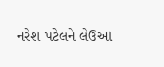નરેશ પટેલને લેઉઆ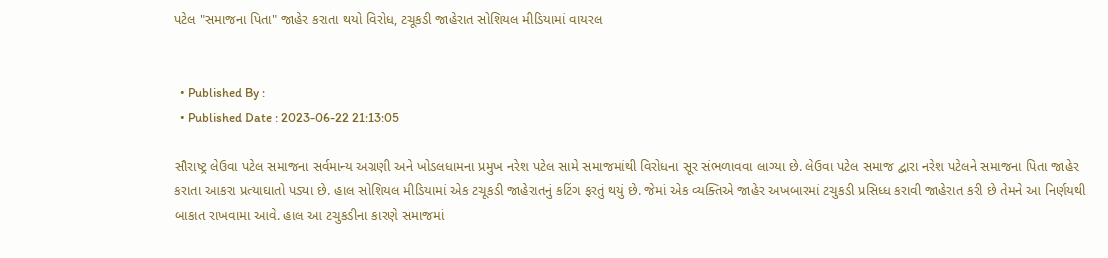પટેલ "સમાજના પિતા" જાહેર કરાતા થયો વિરોધ, ટચૂકડી જાહેરાત સોશિયલ મીડિયામાં વાયરલ


  • Published By :
  • Published Date : 2023-06-22 21:13:05

સૌરાષ્ટ્ર લેઉવા પટેલ સમાજના સર્વમાન્ય અગ્રણી અને ખોડલધામના પ્રમુખ નરેશ પટેલ સામે સમાજમાંથી વિરોધના સૂર સંભળાવવા લાગ્યા છે. લેઉવા પટેલ સમાજ દ્વારા નરેશ પટેલને સમાજના પિતા જાહેર કરાતા આકરા પ્રત્યાઘાતો પડ્યા છે. હાલ સોશિયલ મીડિયામાં એક ટચૂકડી જાહેરાતનું કટિંગ ફરતું થયું છે. જેમાં એક વ્યક્તિએ જાહેર અખબારમાં ટચુકડી પ્રસિધ્ધ કરાવી જાહેરાત કરી છે તેમને આ નિર્ણયથી બાકાત રાખવામા આવે. હાલ આ ટચુકડીના કારણે સમાજમાં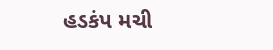હડકંપ મચી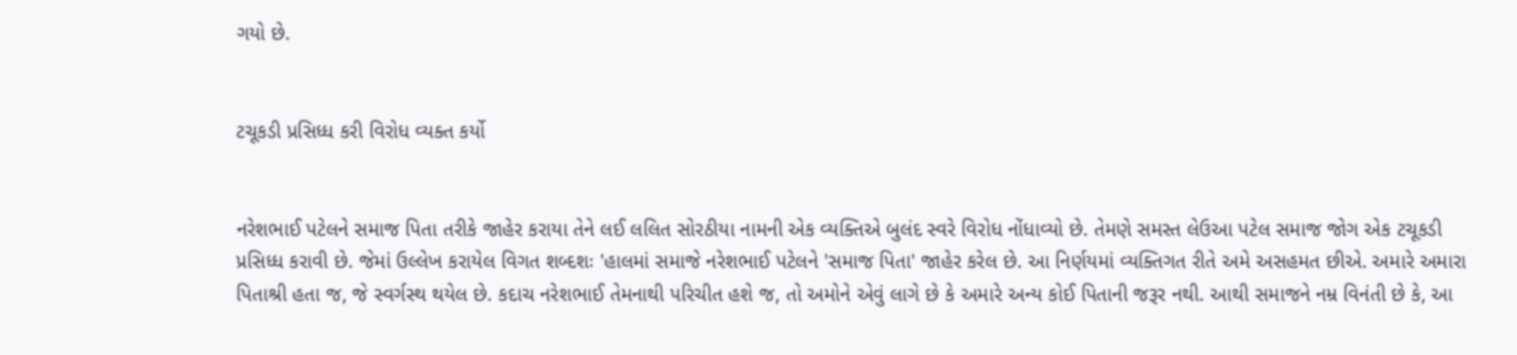ગયો છે.


ટચૂકડી પ્રસિધ્ધ કરી વિરોધ વ્યક્ત કર્યો


નરેશભાઈ પટેલને સમાજ પિતા તરીકે જાહેર કરાયા તેને લઈ લલિત સોરઠીયા નામની એક વ્યક્તિએ બુલંદ સ્વરે વિરોધ નોંધાવ્યો છે. તેમણે સમસ્ત લેઉઆ પટેલ સમાજ જોગ એક ટચૂકડી પ્રસિધ્ધ કરાવી છે. જેમાં ઉલ્લેખ કરાયેલ વિગત શબ્દશઃ 'હાલમાં સમાજે નરેશભાઈ પટેલને 'સમાજ પિતા' જાહેર કરેલ છે. આ નિર્ણયમાં વ્યક્તિગત રીતે અમે અસહમત છીએ. અમારે અમારા પિતાશ્રી હતા જ, જે સ્વર્ગસ્થ થયેલ છે. કદાચ નરેશભાઈ તેમનાથી પરિચીત હશે જ, તો અમોને એવું લાગે છે કે અમારે અન્ય કોઈ પિતાની જરૂર નથી. આથી સમાજને નમ્ર વિનંતી છે કે, આ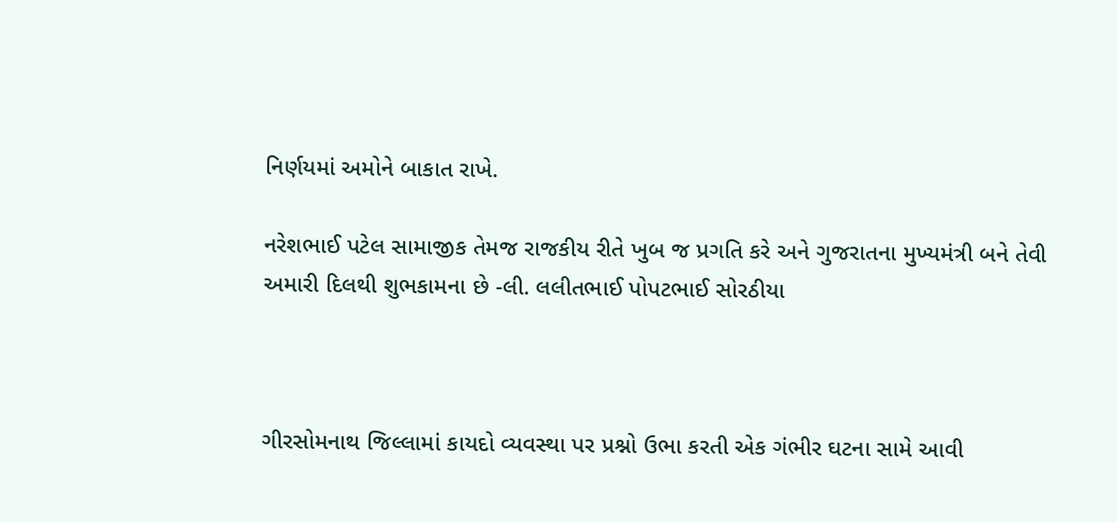નિર્ણયમાં અમોને બાકાત રાખે.

નરેશભાઈ પટેલ સામાજીક તેમજ રાજકીય રીતે ખુબ જ પ્રગતિ કરે અને ગુજરાતના મુખ્યમંત્રી બને તેવી અમારી દિલથી શુભકામના છે -લી. લલીતભાઈ પોપટભાઈ સોરઠીયા



ગીરસોમનાથ જિલ્લામાં કાયદો વ્યવસ્થા પર પ્રશ્નો ઉભા કરતી એક ગંભીર ઘટના સામે આવી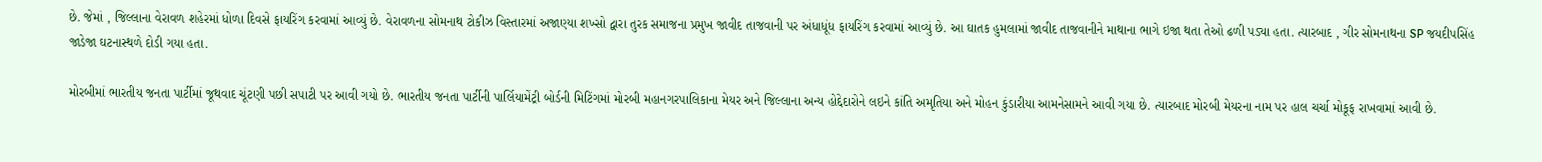છે. જેમાં , જિલ્લાના વેરાવળ શહેરમાં ધોળા દિવસે ફાયરિંગ કરવામાં આવ્યું છે. વેરાવળના સોમનાથ ટોકીઝ વિસ્તારમાં અજાણ્યા શખ્સો દ્વારા તુરક સમાજના પ્રમુખ જાવીદ તાજવાની પર અંધાધૂંધ ફાયરિંગ કરવામાં આવ્યું છે. આ ઘાતક હુમલામાં જાવીદ તાજવાનીને માથાના ભાગે ઇજા થતા તેઓ ઢળી પડ્યા હતા. ત્યારબાદ , ગીર સોમનાથના SP જયદીપસિંહ જાડેજા ઘટનાસ્થળે દોડી ગયા હતા.

મોરબીમાં ભારતીય જનતા પાર્ટીમાં જૂથવાદ ચૂંટણી પછી સપાટી પર આવી ગયો છે. ભારતીય જનતા પાર્ટીની પાર્લિયામેંટ્રી બોર્ડની મિટિંગમાં મોરબી મહાનગરપાલિકાના મેયર અને જિલ્લાના અન્ય હોદ્દેદારોને લઇને કાંતિ અમૃતિયા અને મોહન કુંડારીયા આમનેસામને આવી ગયા છે. ત્યારબાદ મોરબી મેયરના નામ પર હાલ ચર્ચા મોકૂફ રાખવામાં આવી છે.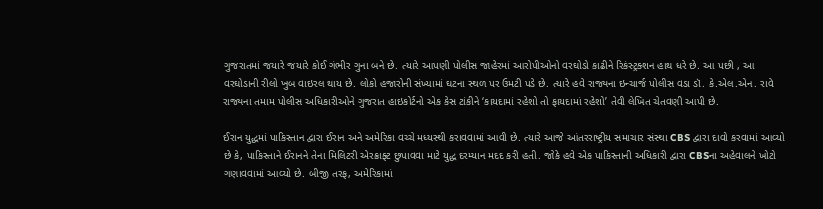ગુજરાતમાં જયારે જયારે કોઈ ગંભીર ગુના બને છે. ત્યારે આપણી પોલીસ જાહેરમાં આરોપીઓનો વરઘોડો કાઢીને રિકંસ્ટ્રક્શન હાથ ધરે છે. આ પછી , આ વરઘોડાની રીલો ખુબ વાઇરલ થાય છે. લોકો હજારોની સંખ્યામાં ઘટના સ્થળ પર ઉમટી પડે છે. ત્યારે હવે રાજ્યના ઇન્ચાર્જ પોલીસ વડા ડૉ. કે.એલ.એન. રાવે રાજ્યના તમામ પોલીસ અધિકારીઓને ગુજરાત હાઇકોર્ટનો એક કેસ ટાંકીને ‘કાયદામાં રહેશો તો ફાયદામાં રહેશો’ તેવી લેખિત ચેતવણી આપી છે.

ઈરાન યુદ્ધમાં પાકિસ્તાન દ્વારા ઈરાન અને અમેરિકા વચ્ચે મધ્યસ્થી કરાવવામાં આવી છે. ત્યારે આજે આંતરરાષ્ટ્રીય સમાચાર સંસ્થા CBS દ્વારા દાવો કરવામાં આવ્યો છે કે, પાકિસ્તાને ઈરાનને તેના મિલિટરી એરક્રાફ્ટ છુપાવવા માટે યુદ્ધ દરમ્યાન મદદ કરી હતી. જોકે હવે એક પાકિસ્તાની અધિકારી દ્વારા CBSના અહેવાલને ખોટો ગણાવવામાં આવ્યો છે. બીજી તરફ, અમેરિકામાં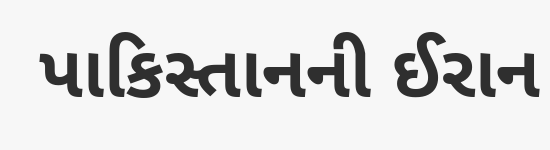પાકિસ્તાનની ઈરાન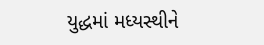યુદ્ધમાં મધ્યસ્થીને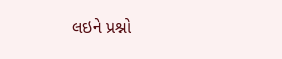લઇને પ્રશ્નો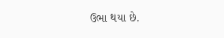ઉભા થયા છે.